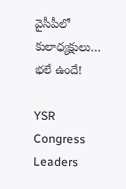వైసీపీలో కులాధ్యక్షులు… భలే ఉందే!

YSR Congress Leaders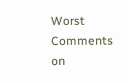Worst Comments on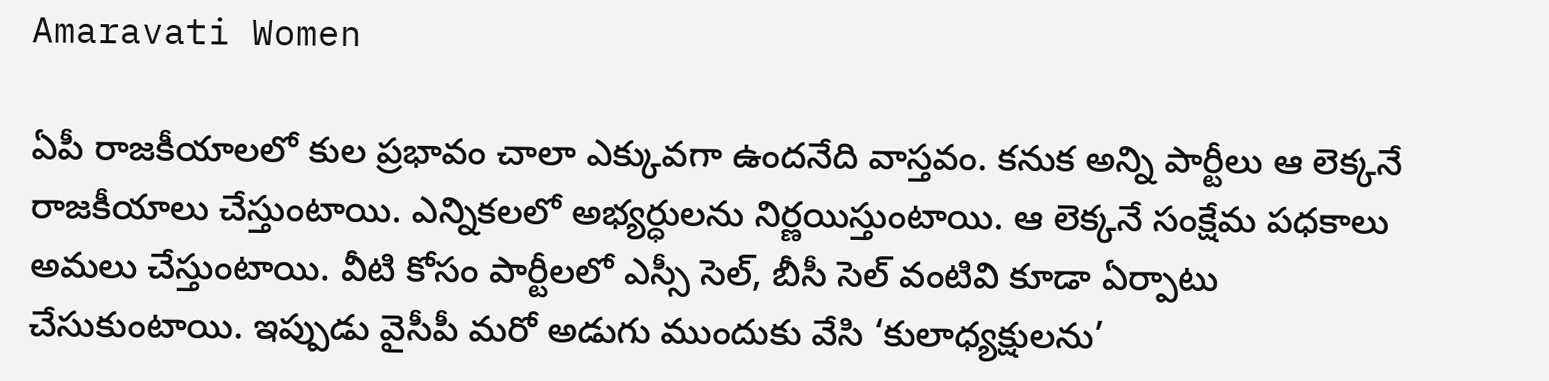Amaravati Women

ఏపీ రాజకీయాలలో కుల ప్రభావం చాలా ఎక్కువగా ఉందనేది వాస్తవం. కనుక అన్ని పార్టీలు ఆ లెక్కనే రాజకీయాలు చేస్తుంటాయి. ఎన్నికలలో అభ్యర్ధులను నిర్ణయిస్తుంటాయి. ఆ లెక్కనే సంక్షేమ పధకాలు అమలు చేస్తుంటాయి. వీటి కోసం పార్టీలలో ఎస్సీ సెల్, బీసీ సెల్ వంటివి కూడా ఏర్పాటు చేసుకుంటాయి. ఇప్పుడు వైసీపీ మరో అడుగు ముందుకు వేసి ‘కులాధ్యక్షులను’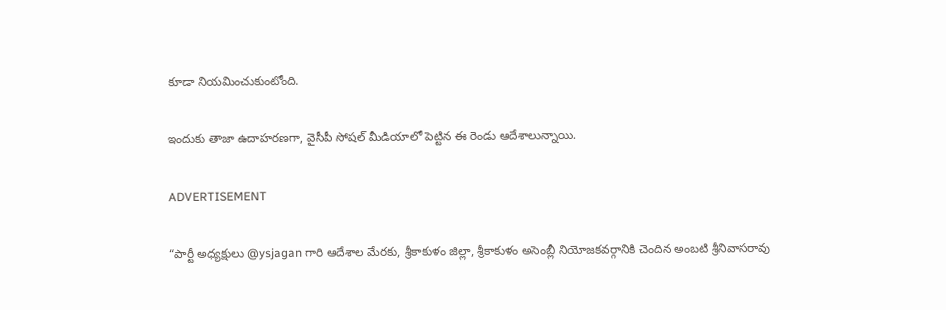కూడా నియమించుకుంటోంది.

ఇందుకు తాజా ఉదాహరణగా, వైసీపీ సోషల్ మీడియాలో పెట్టిన ఈ రెండు ఆదేశాలున్నాయి.

ADVERTISEMENT

“పార్టీ అధ్యక్షులు @ysjagan గారి ఆదేశాల మేరకు, శ్రీకాకుళం జిల్లా, శ్రీకాకుళం అసెంబ్లీ నియోజకవర్గానికి చెందిన అంబటి శ్రీనివాసరావు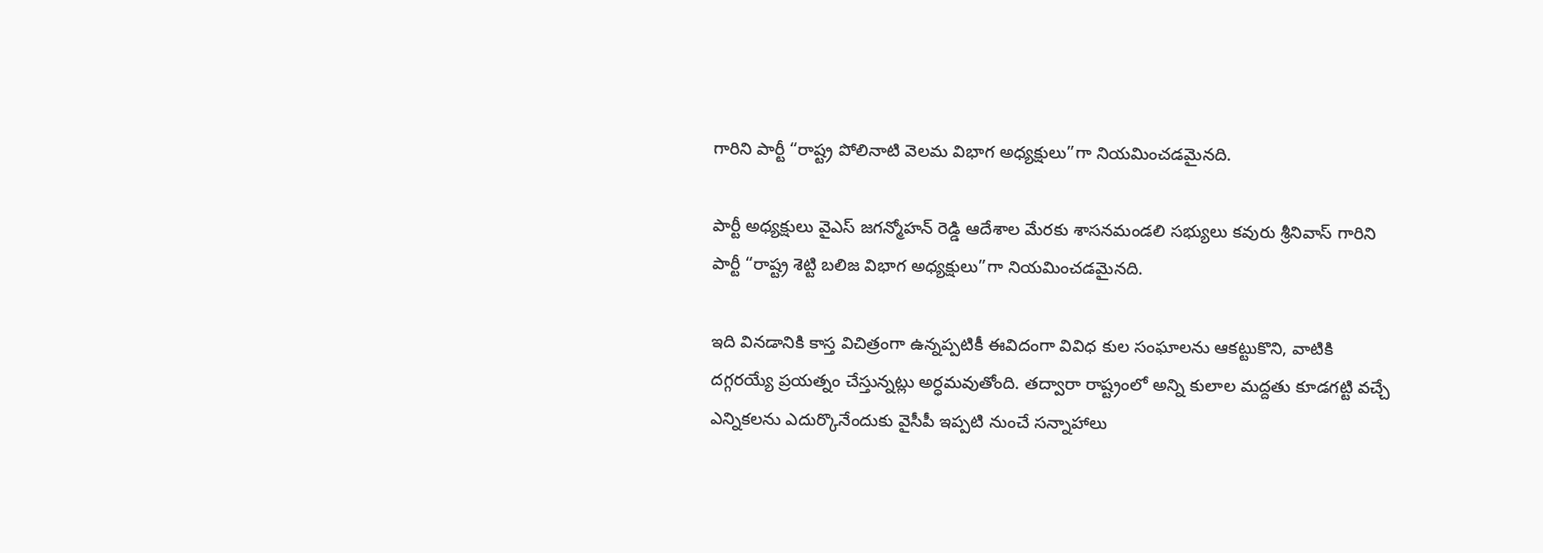గారిని పార్టీ “రాష్ట్ర పోలినాటి వెలమ విభాగ అధ్యక్షులు”గా నియమించడమైనది.

పార్టీ అధ్యక్షులు వైఎస్ జగన్మోహన్ రెడ్డి ఆదేశాల మేరకు శాసనమండలి సభ్యులు కవురు శ్రీనివాస్ గారిని పార్టీ “రాష్ట్ర శెట్టి బలిజ విభాగ అధ్యక్షులు”గా నియమించడమైనది.

ఇది వినడానికి కాస్త విచిత్రంగా ఉన్నప్పటికీ ఈవిదంగా వివిధ కుల సంఘాలను ఆకట్టుకొని, వాటికి దగ్గరయ్యే ప్రయత్నం చేస్తున్నట్లు అర్ధమవుతోంది. తద్వారా రాష్ట్రంలో అన్ని కులాల మద్దతు కూడగట్టి వచ్చే ఎన్నికలను ఎదుర్కొనేందుకు వైసీపీ ఇప్పటి నుంచే సన్నాహాలు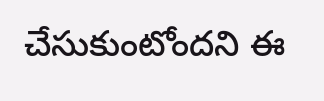చేసుకుంటోందని ఈ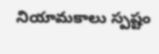నియామకాలు స్పష్టం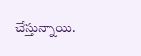చేస్తున్నాయి.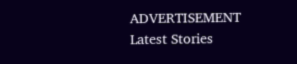ADVERTISEMENT
Latest Stories